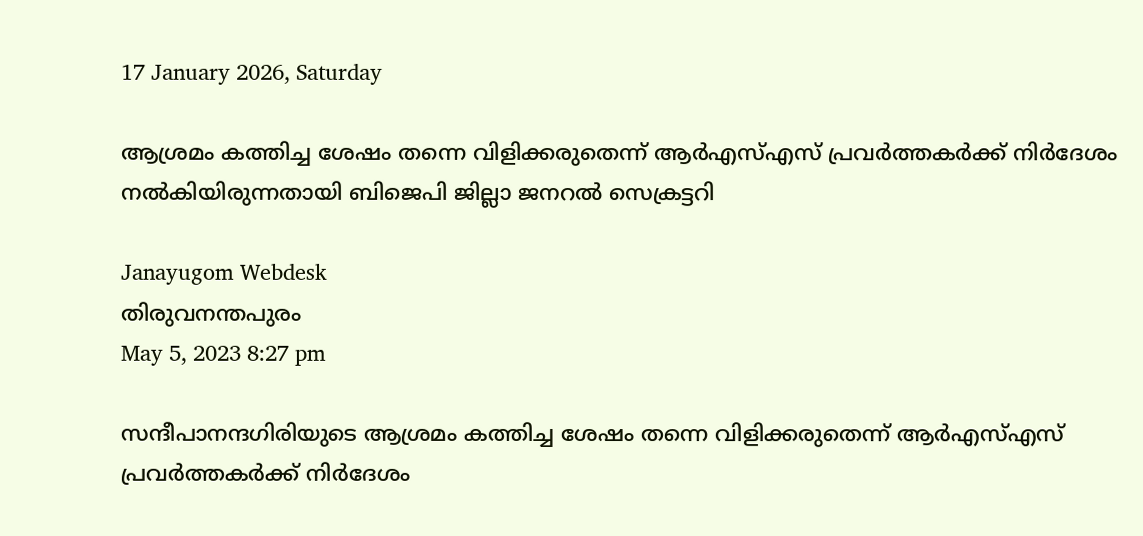17 January 2026, Saturday

ആശ്രമം കത്തിച്ച ശേഷം തന്നെ വിളിക്കരുതെന്ന്‌ ആർഎസ്‌എസ്‌ പ്രവർത്തകർക്ക്‌ നിർദേശം നൽകിയിരുന്നതായി ബിജെപി ജില്ലാ ജനറൽ സെക്രട്ടറി

Janayugom Webdesk
തിരുവനന്തപുരം
May 5, 2023 8:27 pm

സന്ദീപാനന്ദഗിരിയുടെ ആശ്രമം കത്തിച്ച ശേഷം തന്നെ വിളിക്കരുതെന്ന്‌ ആർഎസ്‌എസ്‌ പ്രവർത്തകർക്ക്‌ നിർദേശം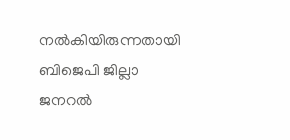നൽകിയിരുന്നതായി ബിജെപി ജില്ലാ ജനറൽ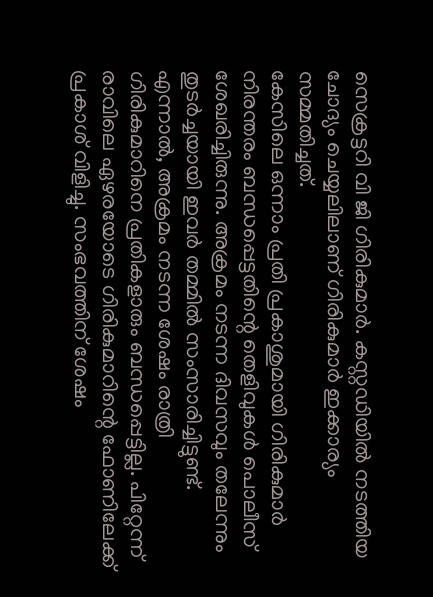സെക്രട്ടറി വി ജി ഗിരികുമാർ. കസ്റ്റഡിയിൽ നടത്തിയ ചോദ്യം ചെയ്യലിലാണ്‌ ഗിരികുമാർ ഇക്കാര്യം സമ്മതിച്ചത്‌.
കേസിലെ ഒന്നാം പ്രതി പ്രകാശുമായി ഗിരികുമാർ നിരന്തരം ബന്ധപ്പെട്ടതിന്റെ തെളിവുകൾ പൊലീസ്‌ ശേഖരിച്ചിരുന്നു. അക്രമം നടന്ന ദിവസവും തലേന്നും തുടർച്ചയായി ഇവർ തമ്മിൽ സംസാരിച്ചിട്ടുണ്ട്‌. എന്നാൽ, അക്രമം നടന്ന ശേഷം രാത്രി ഗിരികുമാറിനെ പ്രതികളാരും ബന്ധപ്പെട്ടില്ല. പിറ്റേന്ന്‌ രാവിലെ ഏഴരയോടെ ഗിരികുമാറിന്റെ ഫോണിലേക്ക്‌ പ്രകാശ്‌ വിളിച്ചു. സംഭവത്തിന്‌ ശേഷം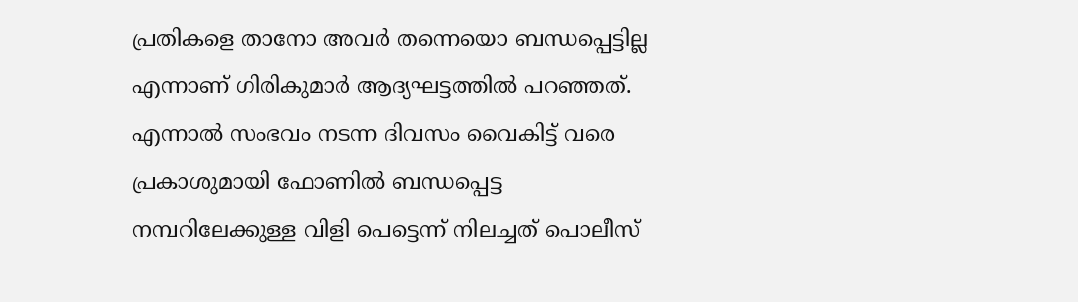പ്രതികളെ താനോ അവർ തന്നെയൊ ബന്ധപ്പെട്ടില്ല എന്നാണ് ഗിരികുമാർ ആദ്യഘട്ടത്തിൽ പറഞ്ഞത്. എന്നാൽ സംഭവം നടന്ന ദിവസം വൈകിട്ട്‌ വരെ പ്രകാശുമായി ഫോണിൽ ബന്ധപ്പെട്ട നമ്പറിലേക്കുള്ള വിളി പെട്ടെന്ന്‌ നിലച്ചത്‌ പൊലീസ്‌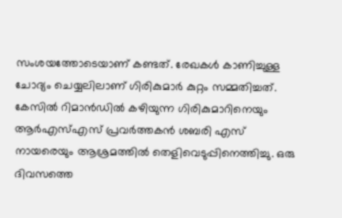സംശയത്തോടെയാണ്‌ കണ്ടത്‌. രേഖകൾ കാണിച്ചുള്ള ചോദ്യം ചെയ്യലിലാണ്‌ ഗിരികുമാർ കുറ്റം സമ്മതിച്ചത്‌.
കേസിൽ റിമാൻഡിൽ കഴിയുന്ന ഗിരികുമാറിനെയും ആർഎസ്‌എസ്‌ പ്രവർത്തകൻ ശബരി എസ്‌ നായരെയും ആശ്രമത്തിൽ തെളിവെടുപ്പിനെത്തിച്ചു. ഒരു ദിവസത്തെ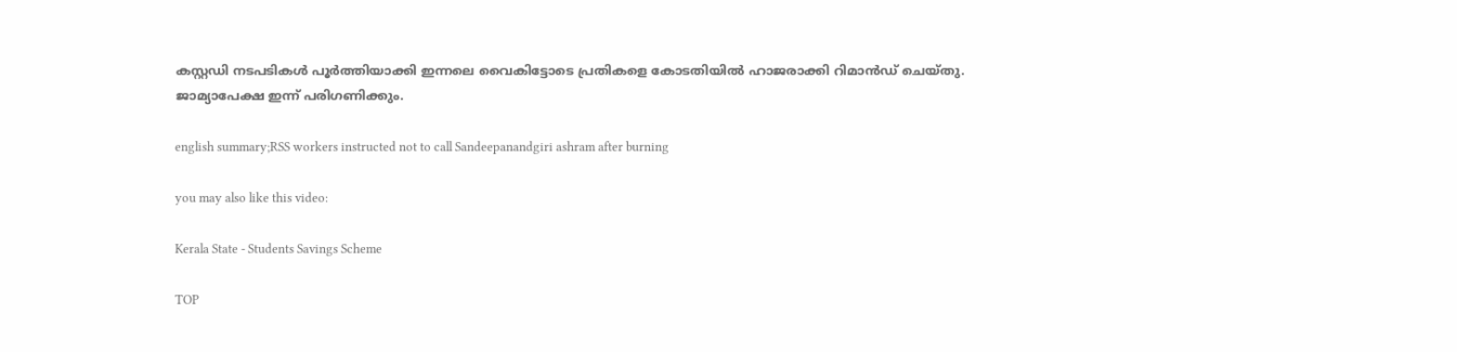കസ്റ്റഡി നടപടികൾ പൂർത്തിയാക്കി ഇന്നലെ വൈകിട്ടോടെ പ്രതികളെ കോടതിയിൽ ഹാജരാക്കി റിമാൻഡ്‌ ചെയ്തു. ജാമ്യാപേക്ഷ ഇന്ന് പരിഗണിക്കും.

english summary;RSS workers instructed not to call Sandeepanandgiri ashram after burning

you may also like this video:

Kerala State - Students Savings Scheme

TOP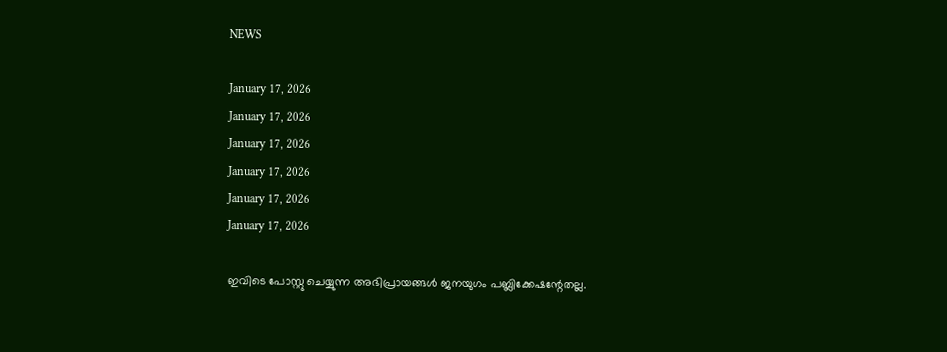NEWS

January 17, 2026
January 17, 2026
January 17, 2026
January 17, 2026
January 17, 2026
January 17, 2026

ഇവിടെ പോസ്റ്റു ചെയ്യുന്ന അഭിപ്രായങ്ങള്‍ ജനയുഗം പബ്ലിക്കേഷന്റേതല്ല.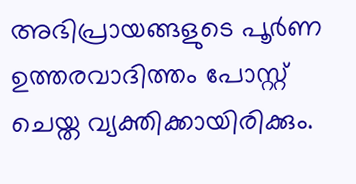അഭിപ്രായങ്ങളുടെ പൂര്‍ണ ഉത്തരവാദിത്തം പോസ്റ്റ് ചെയ്ത വ്യക്തിക്കായിരിക്കും.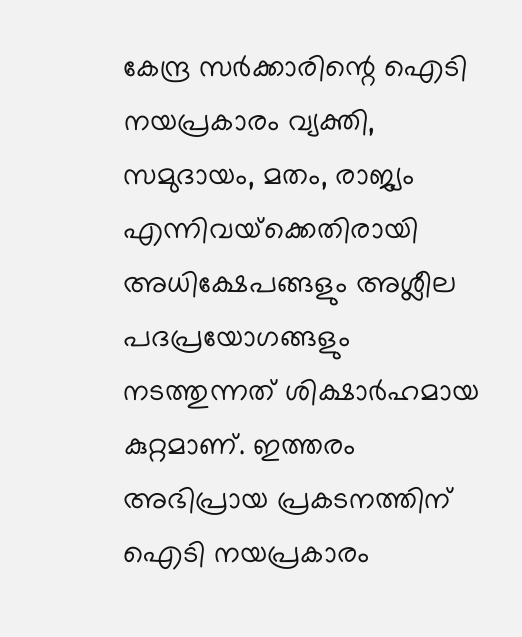കേന്ദ്ര സര്‍ക്കാരിന്റെ ഐടി നയപ്രകാരം വ്യക്തി, സമുദായം, മതം, രാജ്യം എന്നിവയ്‌ക്കെതിരായി അധിക്ഷേപങ്ങളും അശ്ലീല പദപ്രയോഗങ്ങളും നടത്തുന്നത് ശിക്ഷാര്‍ഹമായ കുറ്റമാണ്. ഇത്തരം അഭിപ്രായ പ്രകടനത്തിന് ഐടി നയപ്രകാരം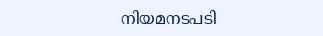നിയമനടപടി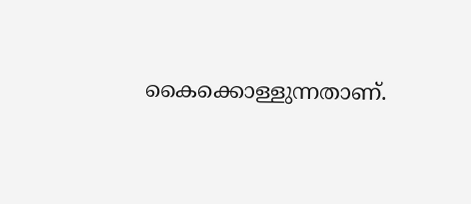കൈക്കൊള്ളുന്നതാണ്.